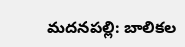మదనపల్లి: బాలికల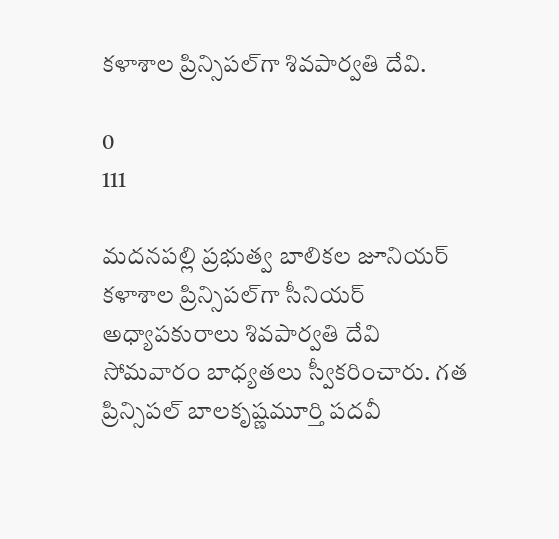కళాశాల ప్రిన్సిపల్‌గా శివపార్వతి దేవి.

0
111

మదనపల్లి ప్రభుత్వ బాలికల జూనియర్ కళాశాల ప్రిన్సిపల్‌గా సీనియర్ అధ్యాపకురాలు శివపార్వతి దేవి సోమవారం బాధ్యతలు స్వీకరించారు. గత ప్రిన్సిపల్ బాలకృష్ణమూర్తి పదవీ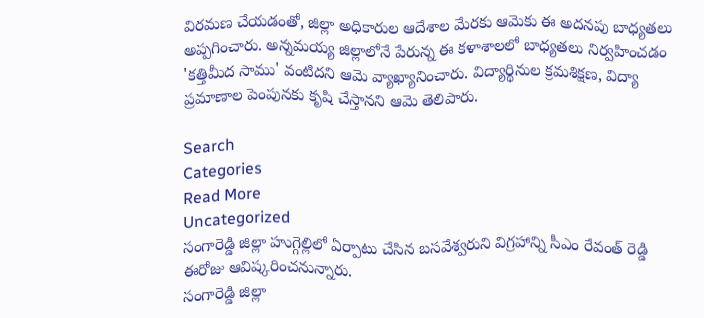విరమణ చేయడంతో, జిల్లా అధికారుల ఆదేశాల మేరకు ఆమెకు ఈ అదనపు బాధ్యతలు అప్పగించారు. అన్నమయ్య జిల్లాలోనే పేరున్న ఈ కళాశాలలో బాధ్యతలు నిర్వహించడం 'కత్తిమీద సాము' వంటిదని ఆమె వ్యాఖ్యానించారు. విద్యార్థినుల క్రమశిక్షణ, విద్యా ప్రమాణాల పెంపునకు కృషి చేస్తానని ఆమె తెలిపారు.

Search
Categories
Read More
Uncategorized
సంగారెడ్డి జిల్లా హుగ్గెల్లిలో ఏర్పాటు చేసిన బసవేశ్వరుని విగ్రహాన్ని సీఎం రేవంత్ రెడ్డి ఈరోజు ఆవిష్కరించనున్నారు.
సంగారెడ్డి జిల్లా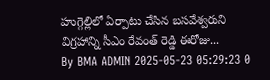హుగ్గెల్లిలో ఏర్పాటు చేసిన బసవేశ్వరుని విగ్రహాన్ని సీఎం రేవంత్ రెడ్డి ఈరోజు...
By BMA ADMIN 2025-05-23 05:29:23 0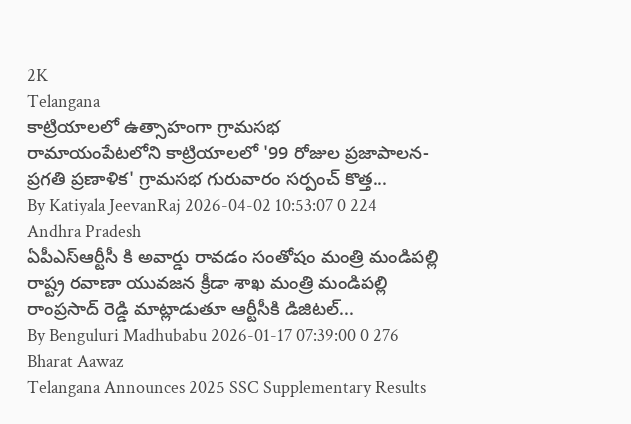2K
Telangana
కాట్రియాలలో ఉత్సాహంగా గ్రామసభ
రామాయంపేటలోని కాట్రియాలలో '99 రోజుల ప్రజాపాలన-ప్రగతి ప్రణాళిక' గ్రామసభ గురువారం సర్పంచ్ కొత్త...
By Katiyala JeevanRaj 2026-04-02 10:53:07 0 224
Andhra Pradesh
ఏపీఎస్ఆర్టీసీ కి అవార్డు రావడం సంతోషం మంత్రి మండిపల్లి
రాష్ట్ర రవాణా యువజన క్రీడా శాఖ మంత్రి మండిపల్లి రాంప్రసాద్ రెడ్డి మాట్లాడుతూ ఆర్టీసీకి డిజిటల్...
By Benguluri Madhubabu 2026-01-17 07:39:00 0 276
Bharat Aawaz
Telangana Announces 2025 SSC Supplementary Results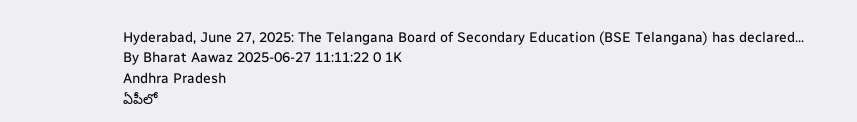Hyderabad, June 27, 2025: The Telangana Board of Secondary Education (BSE Telangana) has declared...
By Bharat Aawaz 2025-06-27 11:11:22 0 1K
Andhra Pradesh
ఏపీలో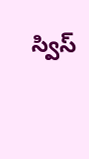స్విస్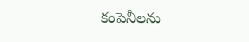కంపెనీలను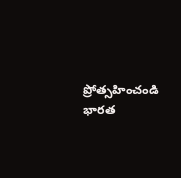ప్రోత్సహించండి భారత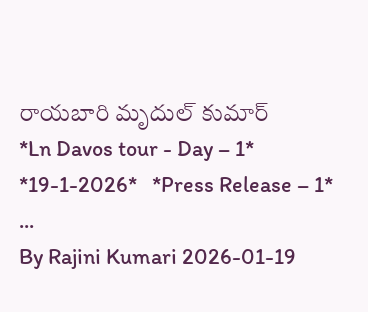రాయబారి మృదుల్ కుమార్
*Ln Davos tour - Day – 1*   *19-1-2026*   *Press Release – 1*  ...
By Rajini Kumari 2026-01-19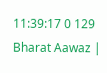11:39:17 0 129
Bharat Aawaz |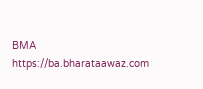BMA https://ba.bharataawaz.com